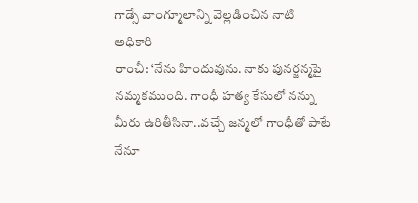గాడ్సే వాంగ్మూలాన్ని వెల్లడించిన నాటి అధికారి
రాంచీ: ‘నేను హిందువును. నాకు పునర్జన్మపై నమ్మకముంది. గాంధీ హత్య కేసులో నన్ను మీరు ఉరితీసినా..వచ్చే జన్మలో గాంధీతో పాటే నేనూ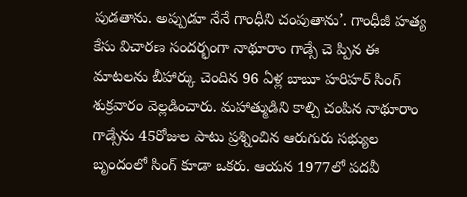పుడతాను. అప్పుడూ నేనే గాంధీని చంపుతాను’. గాంధీజీ హత్య కేసు విచారణ సందర్భంగా నాథూరాం గాడ్సే చె ప్పిన ఈ మాటలను బీహార్కు చెందిన 96 ఏళ్ల బాబూ హరిహర్ సింగ్ శుక్రవారం వెల్లడించారు. మహాత్ముడిని కాల్చి చంపిన నాథూరాం గాడ్సేను 45రోజుల పాటు ప్రశ్నించిన ఆరుగురు సభ్యుల బృందంలో సింగ్ కూడా ఒకరు. ఆయన 1977లో పదవీ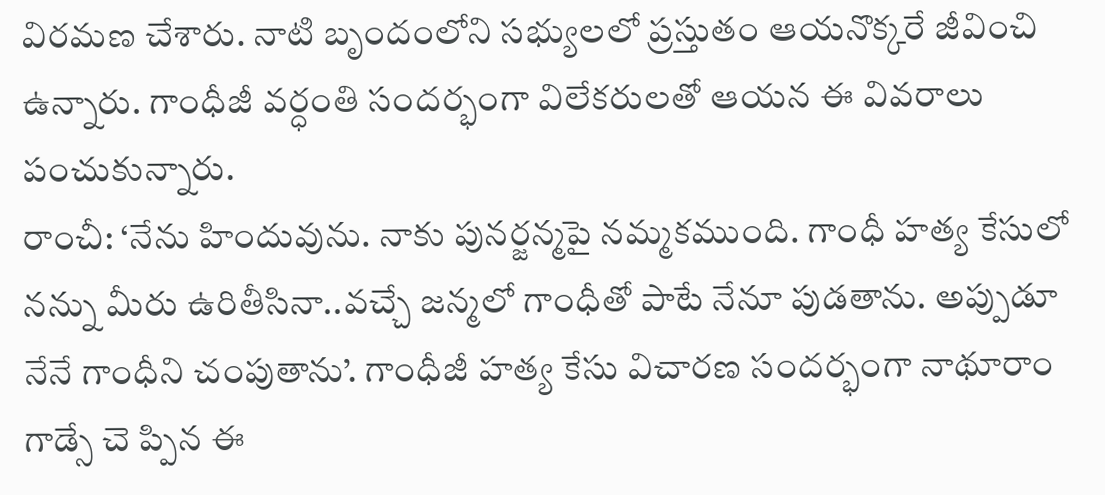విరమణ చేశారు. నాటి బృందంలోని సభ్యులలో ప్రస్తుతం ఆయనొక్కరే జీవించి ఉన్నారు. గాంధీజీ వర్ధంతి సందర్భంగా విలేకరులతో ఆయన ఈ వివరాలు పంచుకున్నారు.
రాంచీ: ‘నేను హిందువును. నాకు పునర్జన్మపై నమ్మకముంది. గాంధీ హత్య కేసులో నన్ను మీరు ఉరితీసినా..వచ్చే జన్మలో గాంధీతో పాటే నేనూ పుడతాను. అప్పుడూ నేనే గాంధీని చంపుతాను’. గాంధీజీ హత్య కేసు విచారణ సందర్భంగా నాథూరాం గాడ్సే చె ప్పిన ఈ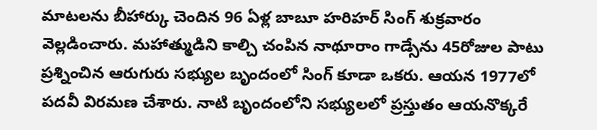మాటలను బీహార్కు చెందిన 96 ఏళ్ల బాబూ హరిహర్ సింగ్ శుక్రవారం వెల్లడించారు. మహాత్ముడిని కాల్చి చంపిన నాథూరాం గాడ్సేను 45రోజుల పాటు ప్రశ్నించిన ఆరుగురు సభ్యుల బృందంలో సింగ్ కూడా ఒకరు. ఆయన 1977లో పదవీ విరమణ చేశారు. నాటి బృందంలోని సభ్యులలో ప్రస్తుతం ఆయనొక్కరే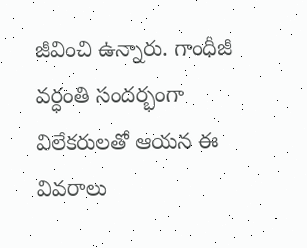జీవించి ఉన్నారు. గాంధీజీ వర్ధంతి సందర్భంగా విలేకరులతో ఆయన ఈ వివరాలు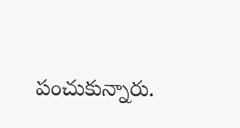పంచుకున్నారు.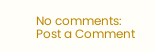No comments:
Post a Comment